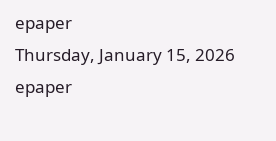epaper
Thursday, January 15, 2026
epaper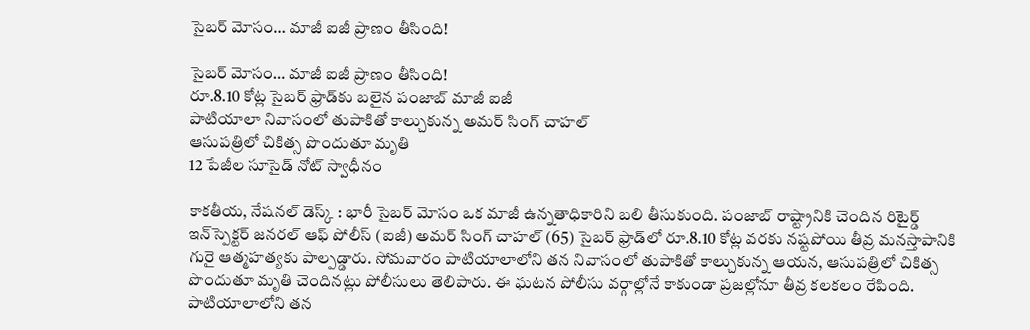సైబర్‌ మోసం… మాజీ ఐజీ ప్రాణం తీసింది!

సైబర్‌ మోసం… మాజీ ఐజీ ప్రాణం తీసింది!
రూ.8.10 కోట్ల సైబర్‌ ఫ్రాడ్‌కు బలైన పంజాబ్ మాజీ ఐజీ
పాటియాలా నివాసంలో తుపాకితో కాల్చుకున్న అమర్ సింగ్ చాహల్
ఆసుపత్రిలో చికిత్స పొందుతూ మృతి
12 పేజీల సూసైడ్ నోట్ స్వాధీనం

కాకతీయ, నేషనల్ డెస్క్ : భారీ సైబర్‌ మోసం ఒక మాజీ ఉన్నతాధికారిని బలి తీసుకుంది. పంజాబ్ రాష్ట్రానికి చెందిన రిటైర్డ్ ఇన్‌స్పెక్టర్ జనరల్ ఆఫ్ పోలీస్ (ఐజీ) అమర్ సింగ్ చాహల్ (65) సైబర్‌ ఫ్రాడ్‌లో రూ.8.10 కోట్ల వరకు నష్టపోయి తీవ్ర మనస్తాపానికి గురై ఆత్మహత్యకు పాల్పడ్డారు. సోమవారం పాటియాలాలోని తన నివాసంలో తుపాకితో కాల్చుకున్న ఆయన, ఆసుపత్రిలో చికిత్స పొందుతూ మృతి చెందినట్లు పోలీసులు తెలిపారు. ఈ ఘటన పోలీసు వర్గాల్లోనే కాకుండా ప్రజల్లోనూ తీవ్ర కలకలం రేపింది. పాటియాలాలోని తన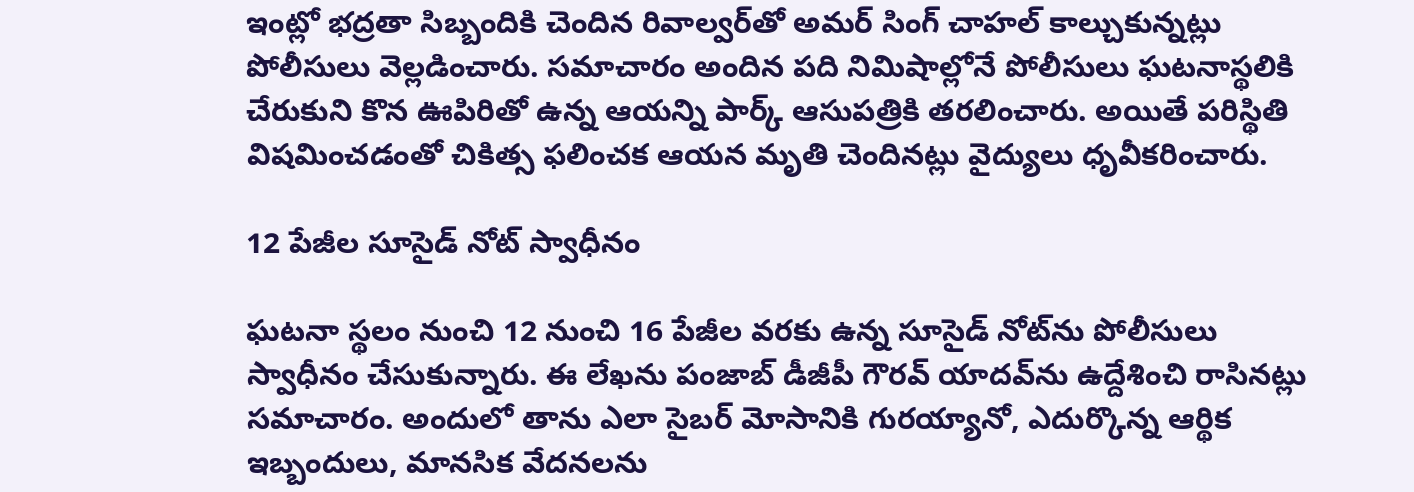ఇంట్లో భద్రతా సిబ్బందికి చెందిన రివాల్వర్‌తో అమర్ సింగ్ చాహల్ కాల్చుకున్నట్లు పోలీసులు వెల్లడించారు. సమాచారం అందిన పది నిమిషాల్లోనే పోలీసులు ఘటనాస్థలికి చేరుకుని కొన ఊపిరితో ఉన్న ఆయన్ని పార్క్ ఆసుపత్రికి తరలించారు. అయితే పరిస్థితి విషమించడంతో చికిత్స ఫలించక ఆయన మృతి చెందినట్లు వైద్యులు ధృవీకరించారు.

12 పేజీల సూసైడ్ నోట్ స్వాధీనం

ఘటనా స్థలం నుంచి 12 నుంచి 16 పేజీల వరకు ఉన్న సూసైడ్ నోట్‌ను పోలీసులు స్వాధీనం చేసుకున్నారు. ఈ లేఖను పంజాబ్ డీజీపీ గౌరవ్ యాదవ్‌ను ఉద్దేశించి రాసినట్లు సమాచారం. అందులో తాను ఎలా సైబర్‌ మోసానికి గురయ్యానో, ఎదుర్కొన్న ఆర్థిక ఇబ్బందులు, మానసిక వేదనలను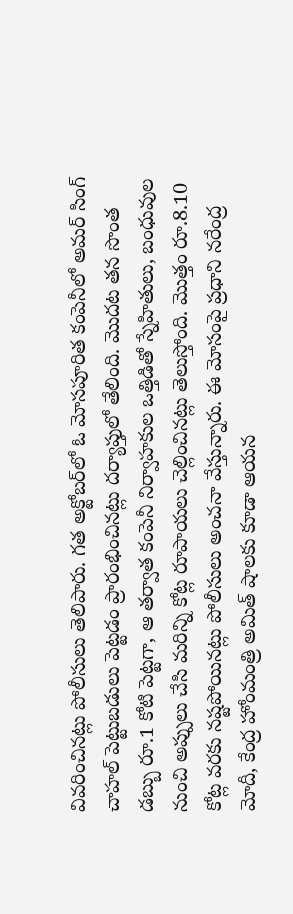వివరించినట్లు పోలీసులు తెలిపారు. గత అక్టోబర్‌లో ఓ మోసపూరిత కంపెనీలో అమర్ సింగ్ చాహల్ పెట్టుబడులు పెట్టడం ప్రారంభించినట్లు దర్యాప్తులో తేలింది. మొదట తన సొంత డబ్బు రూ.1 కోటి పెట్టగా, ఆ తర్వాత కంపెనీ నిర్వాహకుల ఒత్తిడితో స్నేహితులు, బంధువుల నుంచి అప్పులు చేసి మరిన్ని కోట్ల రూపాయలు చెల్లించినట్లు తెలుస్తోంది. మొత్తం రూ.8.10 కోట్ల వరకు నష్టపోయినట్లు పోలీసులు అంచనా వేస్తున్నారు. ఈ మోసంపై ప్రధాని నరేంద్ర మోదీ, కేంద్ర హోంమంత్రి అమిత్ షాలకు కూడా ఆయన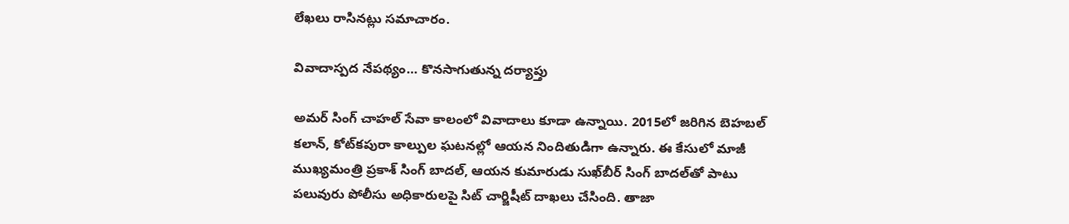లేఖలు రాసినట్లు సమాచారం.

వివాదాస్పద నేపథ్యం… కొనసాగుతున్న దర్యాప్తు

అమర్ సింగ్ చాహల్ సేవా కాలంలో వివాదాలు కూడా ఉన్నాయి. 2015లో జరిగిన బెహబల్ కలాన్, కోట్‌కపురా కాల్పుల ఘటనల్లో ఆయన నిందితుడిగా ఉన్నారు. ఈ కేసులో మాజీ ముఖ్యమంత్రి ప్రకాశ్ సింగ్ బాదల్, ఆయన కుమారుడు సుఖ్‌బీర్ సింగ్ బాదల్‌తో పాటు పలువురు పోలీసు అధికారులపై సిట్ చార్జిషీట్ దాఖలు చేసింది. తాజా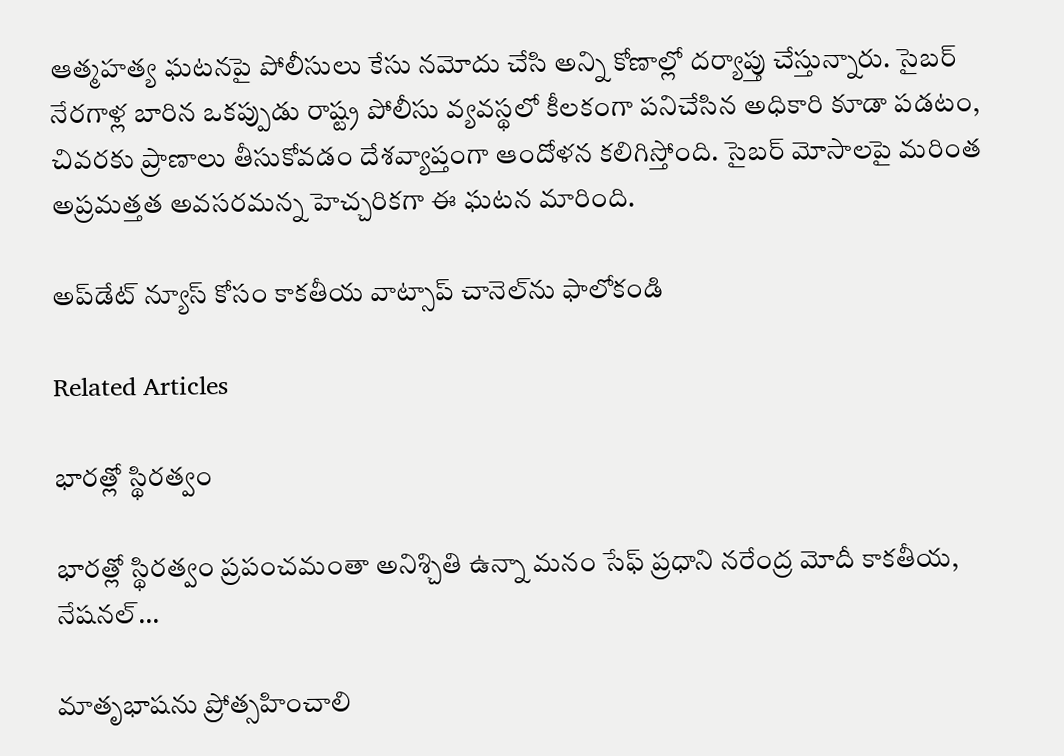ఆత్మహత్య ఘటనపై పోలీసులు కేసు నమోదు చేసి అన్ని కోణాల్లో దర్యాప్తు చేస్తున్నారు. సైబర్‌ నేరగాళ్ల బారిన ఒకప్పుడు రాష్ట్ర పోలీసు వ్యవస్థలో కీలకంగా పనిచేసిన అధికారి కూడా పడటం, చివరకు ప్రాణాలు తీసుకోవడం దేశవ్యాప్తంగా ఆందోళన కలిగిస్తోంది. సైబర్‌ మోసాలపై మరింత అప్రమత్తత అవసరమన్న హెచ్చరికగా ఈ ఘటన మారింది.

అప్‌డేట్ న్యూస్ కోసం కాక‌తీయ వాట్సాప్ చానెల్‌ను ఫాలోకండి

Related Articles

భారత్లో స్థిరత్వం

భారత్లో స్థిరత్వం ప్రపంచమంతా అనిశ్చితి ఉన్నా మ‌నం సేఫ్‌ ప్రధాని న‌రేంద్ర మోదీ కాక‌తీయ‌, నేష‌న‌ల్...

మాతృభాషను ప్రోత్సహించాలి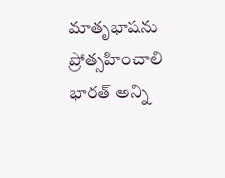మాతృభాషను ప్రోత్సహించాలి భారత్ అన్ని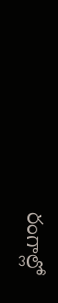రంగాల్లో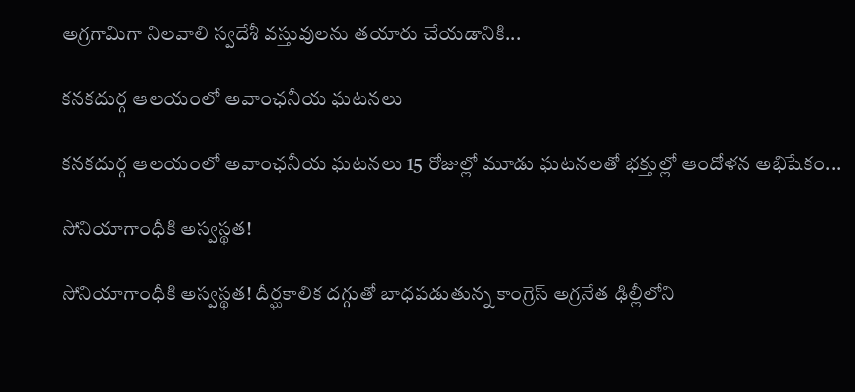అగ్రగామిగా నిలవాలి స్వదేశీ వస్తువులను తయారు చేయడానికి...

కనకదుర్గ ఆలయంలో అవాంఛనీయ ఘటనలు

కనకదుర్గ ఆలయంలో అవాంఛనీయ ఘటనలు 15 రోజుల్లో మూడు ఘటనలతో భక్తుల్లో ఆందోళన అభిషేకం...

సోనియాగాంధీకి అస్వస్థత!

సోనియాగాంధీకి అస్వస్థత! దీర్ఘకాలిక దగ్గుతో బాధపడుతున్న కాంగ్రెస్ అగ్రనేత ఢిల్లీలోని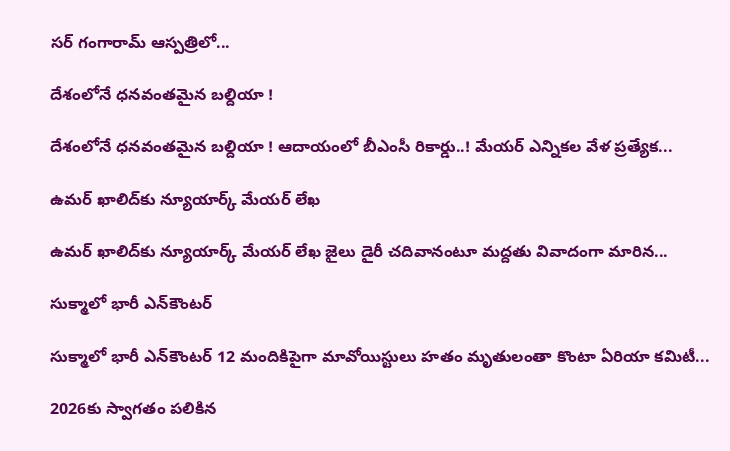సర్ గంగారామ్ ఆస్పత్రిలో...

దేశంలోనే ధనవంతమైన బల్దియా !

దేశంలోనే ధనవంతమైన బల్దియా ! ఆదాయంలో బీఎంసీ రికార్డు..! మేయర్ ఎన్నికల వేళ ప్రత్యేక...

ఉమర్ ఖాలిద్‌కు న్యూయార్క్ మేయర్ లేఖ

ఉమర్ ఖాలిద్‌కు న్యూయార్క్ మేయర్ లేఖ జైలు డైరీ చదివానంటూ మద్దతు వివాదంగా మారిన...

సుక్మాలో భారీ ఎన్‌కౌంటర్

సుక్మాలో భారీ ఎన్‌కౌంటర్ 12 మందికిపైగా మావోయిస్టులు హతం మృతులంతా కొంటా ఏరియా కమిటీ...

2026కు స్వాగతం పలికిన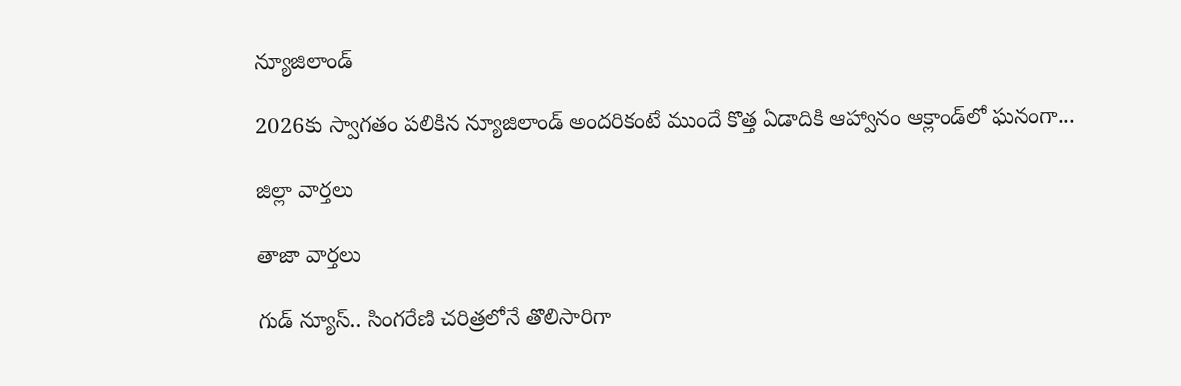న్యూజిలాండ్‌

2026కు స్వాగతం పలికిన న్యూజిలాండ్‌ అందరికంటే ముందే కొత్త ఏడాదికి ఆహ్వానం ఆక్లాండ్‌లో ఘనంగా...

జిల్లా వార్త‌లు

తాజా వార్త‌లు

గుడ్ న్యూస్.. సింగరేణి చరిత్రలోనే తొలిసారిగా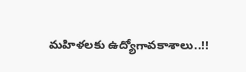మ‌హిళ‌ల‌కు ఉద్యోగావ‌కాశాలు..!!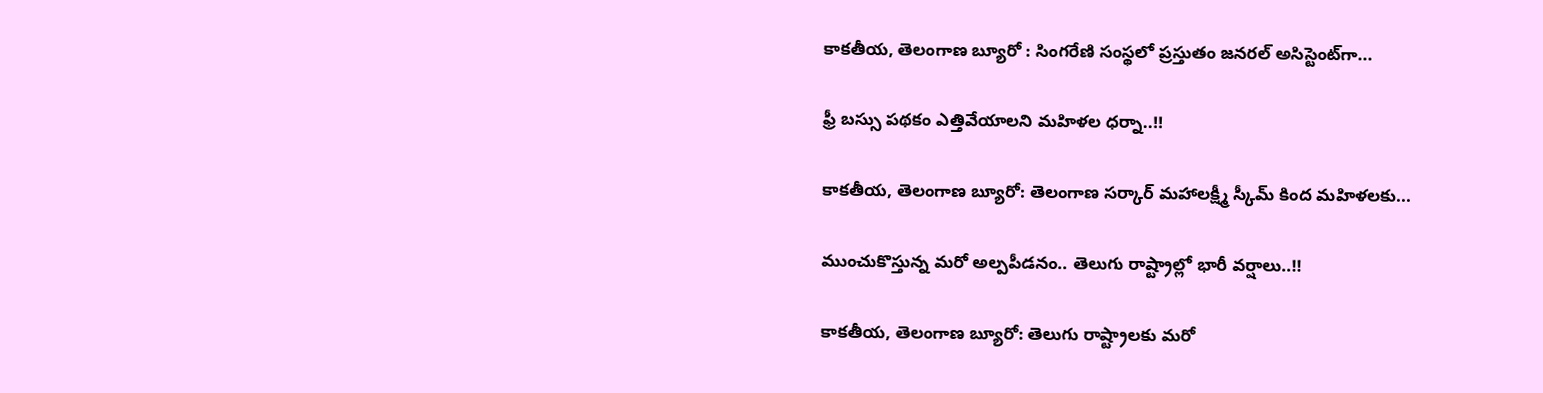కాక‌తీయ‌, తెలంగాణ బ్యూరో : సింగరేణి సంస్థలో ప్రస్తుతం జనరల్ అసిస్టెంట్‌గా...

ఫ్రీ బస్సు పథకం ఎత్తివేయాలని మహిళల ధర్నా..!!

కాకతీయ, తెలంగాణ బ్యూరో: తెలంగాణ సర్కార్ మహాలక్ష్మీ స్కీమ్ కింద మహిళలకు...

ముంచుకొస్తున్న మరో అల్పపీడనం.. తెలుగు రాష్ట్రాల్లో భారీ వర్షాలు..!!

కాకతీయ, తెలంగాణ బ్యూరో: తెలుగు రాష్ట్రాలకు మరో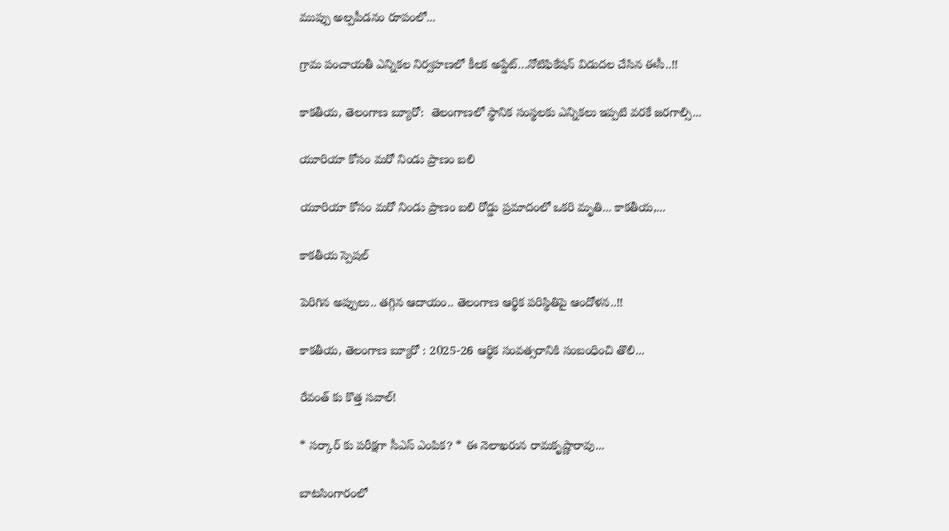ముప్పు అల్పపీడనం రూపంలో...

గ్రామ పంచాయ‌తీ ఎన్నిక‌ల నిర్వ‌హ‌ణ‌లో కీల‌క అప్డేట్‌…నోటిఫికేషన్ విడుదల చేసిన ఈసీ..!!

కాకతీయ, తెలంగాణ బ్యూరో:  తెలంగాణలో స్థానిక సంస్థలకు ఎన్నికలు ఇప్పటి వరకే జరగాల్సి...

యూరియా కోసం మరో నిండు ప్రాణం బలి

యూరియా కోసం మరో నిండు ప్రాణం బలి రోడ్డు ప్రమాదంలో ఒకరి మృతి... కాకతీయ,...

కాక‌తీయ స్పెష‌ల్‌

పెరిగిన అప్పులు.. తగ్గిన ఆదాయం.. తెలంగాణ ఆర్థిక పరిస్థితిపై ఆందోళన..!!

కాకతీయ, తెలంగాణ బ్యూరో : 2025-26 ఆర్థిక సంవత్సరానికి సంబంధించి తొలి...

రేవంత్ కు కొత్త సవాల్!

* సర్కార్ కు పరీక్షగా సీఎస్ ఎంపిక? * ఈ నెలాఖరున రామకృష్ణారావు...

బాటసింగారంలో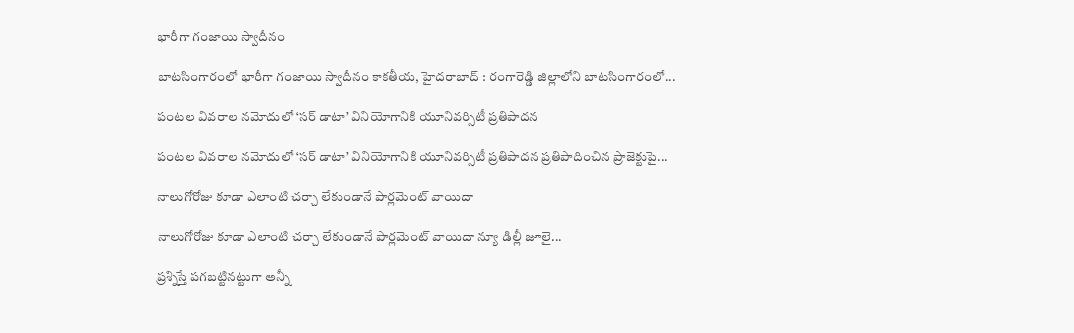భారీగా గంజాయి స్వాదీనం

బాటసింగారంలో భారీగా గంజాయి స్వాదీనం కాక‌తీయ‌, హైదరాబాద్ : రంగారెడ్డి జిల్లాలోని బాటసింగారంలో...

పంటల వివరాల నమోదులో ‘సర్ డాటా’ వినియోగానికి యూనివర్సిటీ ప్రతిపాదన

పంటల వివరాల నమోదులో ‘సర్ డాటా’ వినియోగానికి యూనివర్సిటీ ప్రతిపాదన ప్రతిపాదించిన ప్రాజెక్టుపై...

నాలుగోరోజు కూడా ఎలాంటి చర్చా లేకుండానే పార్లమెంట్ వాయిదా

నాలుగోరోజు కూడా ఎలాంటి చర్చా లేకుండానే పార్లమెంట్ వాయిదా న్యూ డిల్లీ జూలై...

ప్రశ్నిస్తే పగబట్టినట్టుగా అన్నీ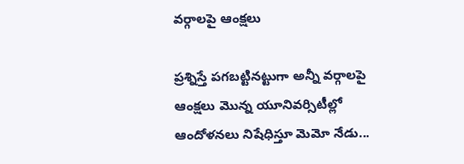వర్గాలపై ఆంక్షలు

ప్రశ్నిస్తే పగబట్టినట్టుగా అన్నీ వర్గాలపై ఆంక్షలు మొన్న యూనివర్సిటీల్లో ఆందోళనలు నిషేధిస్తూ మెమో నేడు...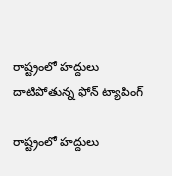రాష్ట్రంలో హద్దులు దాటిపోతున్న ఫోన్‌ ట్యాపింగ్‌

రాష్ట్రంలో హద్దులు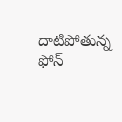దాటిపోతున్న ఫోన్‌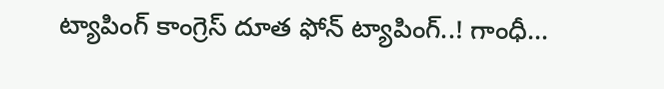ట్యాపింగ్‌ కాంగ్రెస్‌ దూత ఫోన్‌ ట్యాపింగ్‌..! గాంధీ...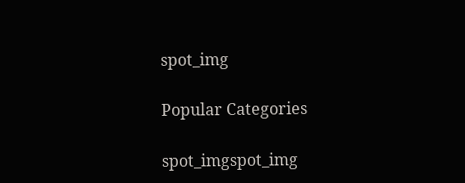spot_img

Popular Categories

spot_imgspot_img